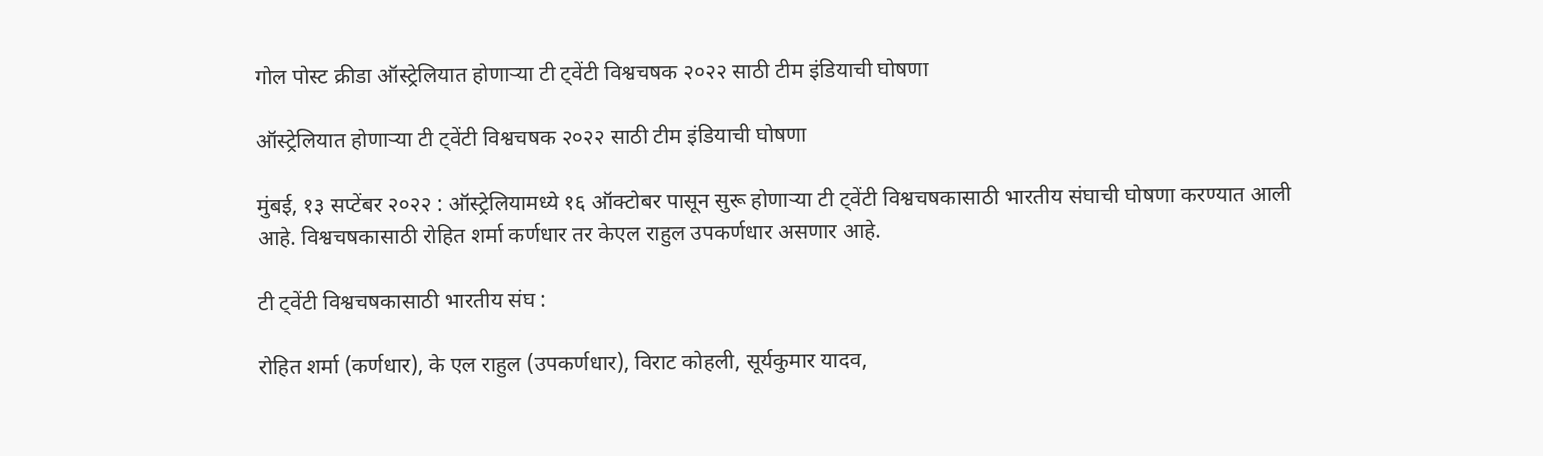गोल पोस्ट क्रीडा ऑस्ट्रेलियात होणाऱ्या टी ट्वेंटी विश्वचषक २०२२ साठी टीम इंडियाची घोषणा

ऑस्ट्रेलियात होणाऱ्या टी ट्वेंटी विश्वचषक २०२२ साठी टीम इंडियाची घोषणा

मुंबई, १३ सप्टेंबर २०२२ : ऑस्ट्रेलियामध्ये १६ ऑक्टोबर पासून सुरू होणाऱ्या टी ट्वेंटी विश्वचषकासाठी भारतीय संघाची घोषणा करण्यात आली आहे. विश्वचषकासाठी रोहित शर्मा कर्णधार तर केएल राहुल उपकर्णधार असणार आहे.

टी ट्वेंटी विश्वचषकासाठी भारतीय संघ :

रोहित शर्मा (कर्णधार), के एल राहुल (उपकर्णधार), विराट कोहली, सूर्यकुमार यादव,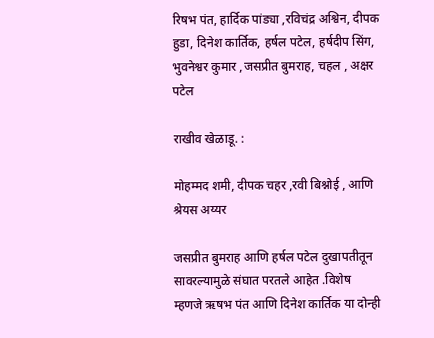रिषभ पंत, हार्दिक पांड्या ,रविचंद्र अश्विन, दीपक हुडा, दिनेश कार्तिक, हर्षल पटेल, हर्षदीप सिंग, भुवनेश्वर कुमार ,जसप्रीत बुमराह, चहल , अक्षर पटेल

राखीव खेळाडू. :

मोहम्मद शमी, दीपक चहर ,रवी बिश्नोई , आणि श्रेयस अय्यर

जसप्रीत बुमराह आणि हर्षल पटेल दुखापतीतून सावरल्यामुळे संघात परतले आहेत .विशेष म्हणजे ऋषभ पंत आणि दिनेश कार्तिक या दोन्ही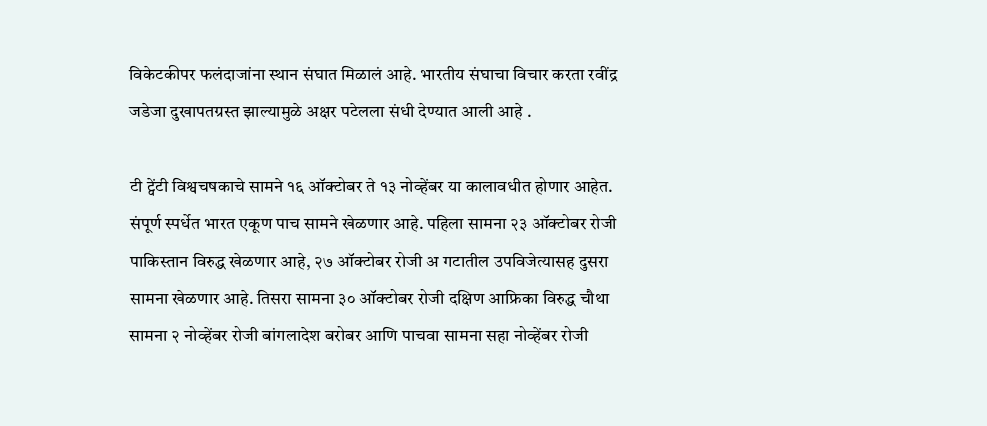विकेटकीपर फलंदाजांना स्थान संघात मिळालं आहे. भारतीय संघाचा विचार करता रवींद्र जडेजा दुखापतग्रस्त झाल्यामुळे अक्षर पटेलला संधी देण्यात आली आहे .

टी ट्वेंटी विश्वचषकाचे सामने १६ ऑक्टोबर ते १३ नोव्हेंबर या कालावधीत होणार आहेत. संपूर्ण स्पर्धेत भारत एकूण पाच सामने खेळणार आहे. पहिला सामना २३ ऑक्टोबर रोजी पाकिस्तान विरुद्ध खेळणार आहे, २७ ऑक्टोबर रोजी अ गटातील उपविजेत्यासह दुसरा सामना खेळणार आहे. तिसरा सामना ३० ऑक्टोबर रोजी दक्षिण आफ्रिका विरुद्ध चौथा सामना २ नोव्हेंबर रोजी बांगलादेश बरोबर आणि पाचवा सामना सहा नोव्हेंबर रोजी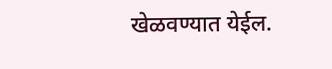खेळवण्यात येईल.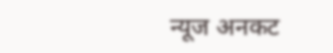न्यूज अनकट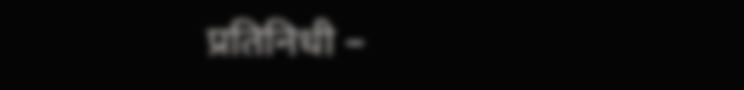प्रतिनिधी –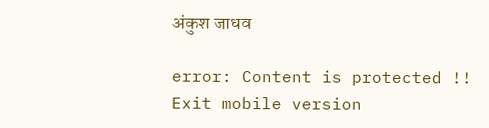अंकुश जाधव

error: Content is protected !!
Exit mobile version